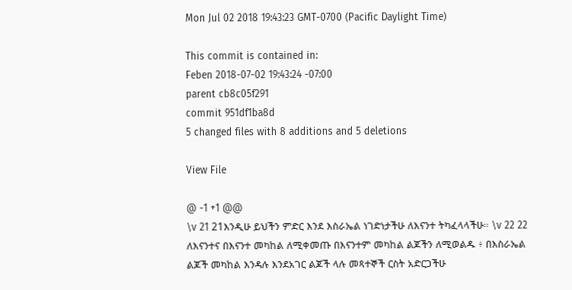Mon Jul 02 2018 19:43:23 GMT-0700 (Pacific Daylight Time)

This commit is contained in:
Feben 2018-07-02 19:43:24 -07:00
parent cb8c05f291
commit 951df1ba8d
5 changed files with 8 additions and 5 deletions

View File

@ -1 +1 @@
\v 21 21እንዲሁ ይህችን ምድር እንደ እስራኤል ነገድነታችሁ ለእናንተ ትካፈላላችሁ። \v 22 22 ለእናንተና በእናንተ መካከል ለሚቀመጡ በእናንተም መካከል ልጆችን ለሚወልዱ ፥ በእስራኤል ልጆች መካከል እንዳሉ እንደአገር ልጆች ላሉ መጻተኞች ርስት አድርጋችሁ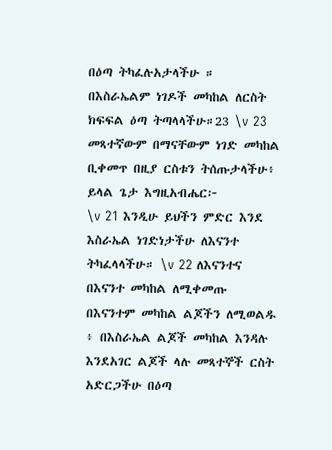በዕጣ ትካፈሉአታላችሁ ። በእስራኤልም ነገዶች መካከል ለርስት ክፍፍል ዕጣ ትጣላላችሁ።23 \v 23 መጻተኛውም በማናቸውም ነገድ መካከል ቢቀመጥ በዚያ ርስቱን ትሰጡታላችሁ፥ ይላል ጌታ እግዚአብሔር፦
\v 21 እንዲሁ ይህችን ምድር እንደ እስራኤል ነገድነታችሁ ለእናንተ ትካፈላላችሁ። \v 22 ለእናንተና በእናንተ መካከል ለሚቀመጡ በእናንተም መካከል ልጆችን ለሚወልዱ ፥ በእስራኤል ልጆች መካከል እንዳሉ እንደአገር ልጆች ላሉ መጻተኞች ርስት አድርጋችሁ በዕጣ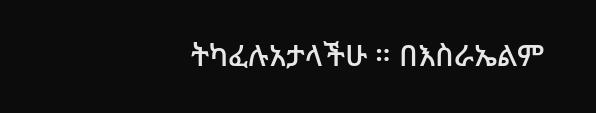ትካፈሉአታላችሁ ። በእስራኤልም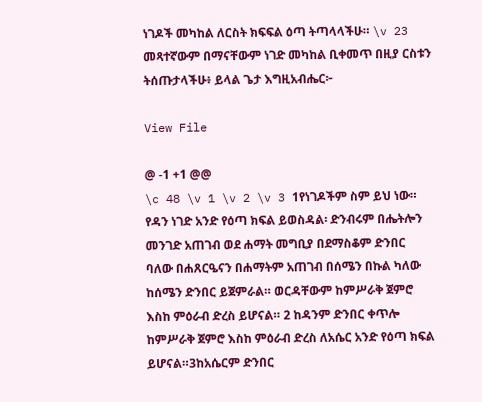ነገዶች መካከል ለርስት ክፍፍል ዕጣ ትጣላላችሁ። \v 23 መጻተኛውም በማናቸውም ነገድ መካከል ቢቀመጥ በዚያ ርስቱን ትሰጡታላችሁ፥ ይላል ጌታ እግዚአብሔር፦

View File

@ -1 +1 @@
\c 48 \v 1 \v 2 \v 3 1የነገዶችም ስም ይህ ነው። የዳን ነገድ አንድ የዕጣ ክፍል ይወስዳል፡ ድንብሩም በሔትሎን መንገድ አጠገብ ወደ ሐማት መግቢያ በደማስቆም ድንበር ባለው በሐጸርዔናን በሐማትም አጠገብ በሰሜን በኩል ካለው ከሰሜን ድንበር ይጀምራል። ወርዳቸውም ከምሥራቅ ጀምሮ እስከ ምዕራብ ድረስ ይሆናል። 2 ከዳንም ድንበር ቀጥሎ ከምሥራቅ ጀምሮ እስከ ምዕራብ ድረስ ለአሴር አንድ የዕጣ ክፍል ይሆናል።3ከአሴርም ድንበር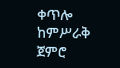ቀጥሎ ከምሥራቅ ጀምሮ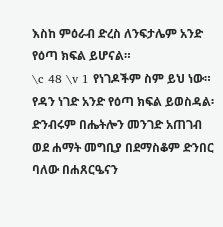እስከ ምዕራብ ድረስ ለንፍታሌም አንድ የዕጣ ክፍል ይሆናል።
\c 48 \v 1 የነገዶችም ስም ይህ ነው። የዳን ነገድ አንድ የዕጣ ክፍል ይወስዳል፡ ድንብሩም በሔትሎን መንገድ አጠገብ ወደ ሐማት መግቢያ በደማስቆም ድንበር ባለው በሐጸርዔናን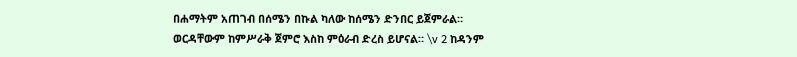በሐማትም አጠገብ በሰሜን በኩል ካለው ከሰሜን ድንበር ይጀምራል። ወርዳቸውም ከምሥራቅ ጀምሮ እስከ ምዕራብ ድረስ ይሆናል። \v 2 ከዳንም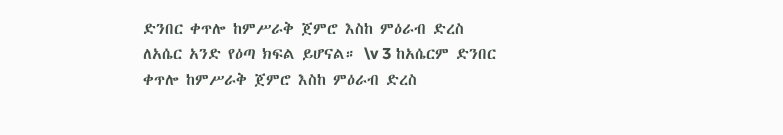ድንበር ቀጥሎ ከምሥራቅ ጀምሮ እስከ ምዕራብ ድረስ ለአሴር አንድ የዕጣ ክፍል ይሆናል። \v 3 ከአሴርም ድንበር ቀጥሎ ከምሥራቅ ጀምሮ እስከ ምዕራብ ድረስ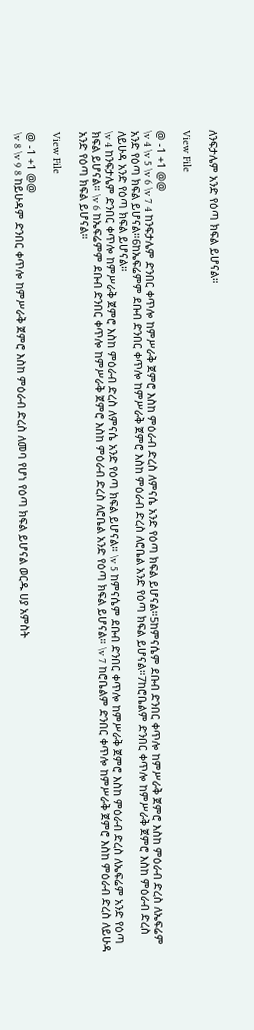ለንፍታሌም አንድ የዕጣ ክፍል ይሆናል።

View File

@ -1 +1 @@
\v 4 \v 5 \v 6 \v 7 4 ከንፍታሌም ድንበር ቀጥሎ ከምሥራቅ ጀምሮ እስከ ምዕራብ ድረስ ለምናሴ አንድ የዕጣ ክፍል ይሆናል።5ከምናሴም ደቡብ ድንበር ቀጥሎ ከምሥራቅ ጀምሮ እስከ ምዕራብ ድረስ ለኤፍሬም አንድ የዕጣ ክፍል ይሆናል።6ከኤፍሬምም ደቡብ ድንበር ቀጥሎ ከምሥራቅ ጀምሮ እስከ ምዕራብ ድረስ ለሮቤል አንድ የዕጣ ክፍል ይሆናል።7ከሮቤልም ድንበር ቀጥሎ ከምሥራቅ ጀምሮ እስከ ምዕራብ ድረስ ለይሁዳ አንድ የዕጣ ክፍል ይሆናል።
\v 4 ከንፍታሌም ድንበር ቀጥሎ ከምሥራቅ ጀምሮ እስከ ምዕራብ ድረስ ለምናሴ አንድ የዕጣ ክፍል ይሆናል። \v 5 ከምናሴም ደቡብ ድንበር ቀጥሎ ከምሥራቅ ጀምሮ እስከ ምዕራብ ድረስ ለኤፍሬም አንድ የዕጣ ክፍል ይሆናል። \v 6 ከኤፍሬምም ደቡብ ድንበር ቀጥሎ ከምሥራቅ ጀምሮ እስከ ምዕራብ ድረስ ለሮቤል አንድ የዕጣ ክፍል ይሆናል። \v 7 ከሮቤልም ድንበር ቀጥሎ ከምሥራቅ ጀምሮ እስከ ምዕራብ ድረስ ለይሁዳ አንድ የዕጣ ክፍል ይሆናል።

View File

@ -1 +1 @@
\v 8 \v 9 8 ከይሁዳም ድንበር ቀጥሎ ከምሥራቅ ጀምሮ እስከ ምዕራብ ድረስ ለመባ የሆነ የዕጣ ክፍል ይሆናል ወርዱ ሀያ አምስት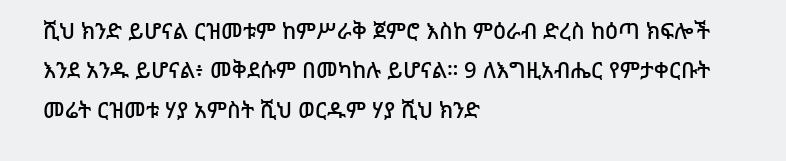ሺህ ክንድ ይሆናል ርዝመቱም ከምሥራቅ ጀምሮ እስከ ምዕራብ ድረስ ከዕጣ ክፍሎች እንደ አንዱ ይሆናል፥ መቅደሱም በመካከሉ ይሆናል። 9 ለእግዚአብሔር የምታቀርቡት መሬት ርዝመቱ ሃያ አምስት ሺህ ወርዱም ሃያ ሺህ ክንድ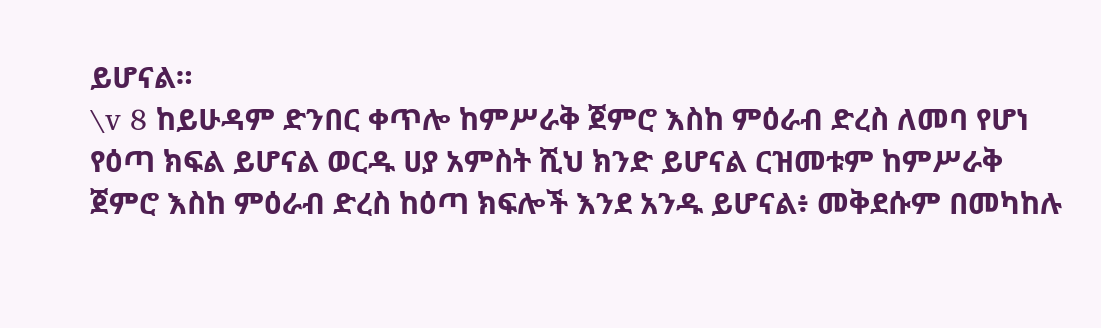ይሆናል።
\v 8 ከይሁዳም ድንበር ቀጥሎ ከምሥራቅ ጀምሮ እስከ ምዕራብ ድረስ ለመባ የሆነ የዕጣ ክፍል ይሆናል ወርዱ ሀያ አምስት ሺህ ክንድ ይሆናል ርዝመቱም ከምሥራቅ ጀምሮ እስከ ምዕራብ ድረስ ከዕጣ ክፍሎች እንደ አንዱ ይሆናል፥ መቅደሱም በመካከሉ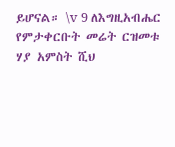ይሆናል። \v 9 ለእግዚአብሔር የምታቀርቡት መሬት ርዝመቱ ሃያ አምስት ሺህ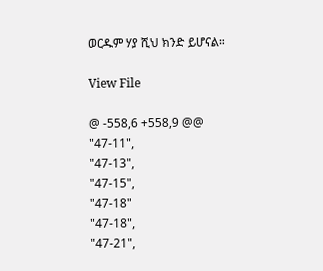ወርዱም ሃያ ሺህ ክንድ ይሆናል።

View File

@ -558,6 +558,9 @@
"47-11",
"47-13",
"47-15",
"47-18"
"47-18",
"47-21",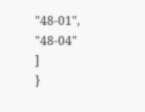"48-01",
"48-04"
]
}